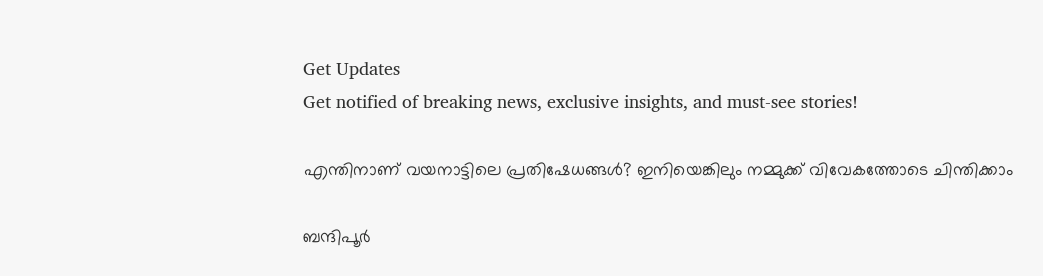Get Updates
Get notified of breaking news, exclusive insights, and must-see stories!

എന്തിനാണ് വയനാട്ടിലെ പ്രതിഷേധങ്ങള്‍? ഇനിയെങ്കിലും നമ്മുക്ക് വിവേകത്തോടെ ചിന്തിക്കാം

ബന്ദിപൂര്‍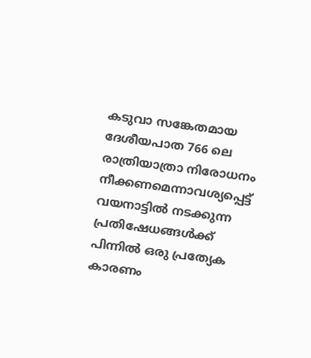കടുവാ സങ്കേതമായ ദേശീയപാത 766 ലെ രാത്രിയാത്രാ നിരോധനം നീക്കണമെന്നാവശ്യപ്പെട്ട് വയനാട്ടില്‍ നടക്കുന്ന പ്രതിഷേധങ്ങള്‍ക്ക് പിന്നില്‍ ഒരു പ്രത്യേക കാരണം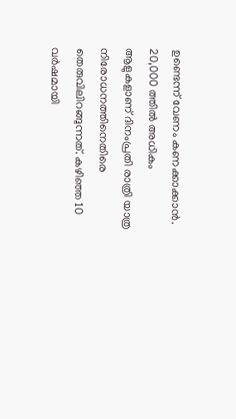ഉണ്ടെന്ന് വേണം കണക്കാക്കാന്‍. 20,000 ത്തില്‍ അധികം ആളുകളാണ് ദിനംപ്രതി രാത്രി യാത്ര നിരോധനത്തിനെതിരെ തെരുവിലിറങ്ങുന്നത്. കഴിഞ്ഞ 10 വര്‍ഷമായി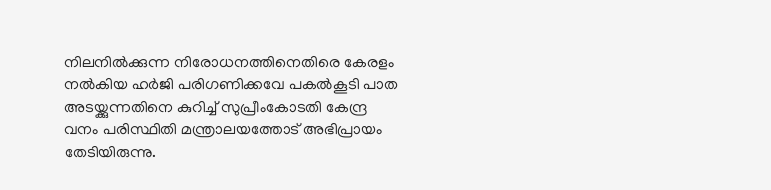നിലനില്‍ക്കുന്ന നിരോധനത്തിനെതിരെ കേരളം നല്‍കിയ ഹർജി പരിഗണിക്കവേ പകൽകൂടി പാത അടയ്ക്കുന്നതിനെ കുറിച്ച് സുപ്രീംകോടതി കേന്ദ്ര വനം പരിസ്ഥിതി മന്ത്രാലയത്തോട് അഭിപ്രായം തേടിയിരുന്നു.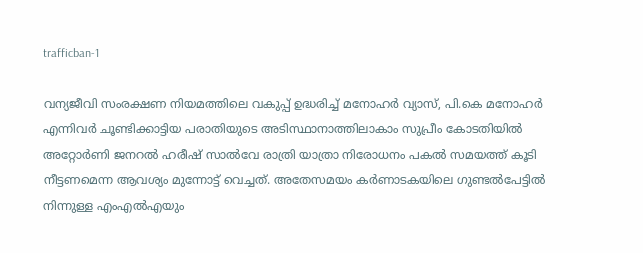trafficban-1

വന്യജീവി സംരക്ഷണ നിയമത്തിലെ വകുപ്പ് ഉദ്ധരിച്ച് മനോഹർ വ്യാസ്, പി.കെ മനോഹർ എന്നിവര്‍ ചൂണ്ടിക്കാട്ടിയ പരാതിയുടെ അടിസ്ഥാനാത്തിലാകാം സുപ്രീം കോടതിയില്‍ അറ്റോര്‍ണി ജനറല്‍ ഹരീഷ് സാല്‍വേ രാത്രി യാത്രാ നിരോധനം പകല്‍ സമയത്ത് കൂടി നീട്ടണമെന്ന ആവശ്യം മുന്നോട്ട് വെച്ചത്. അതേസമയം കര്‍ണാടകയിലെ ഗുണ്ടല്‍പേട്ടില്‍ നിന്നുള്ള എംഎല്‍എയും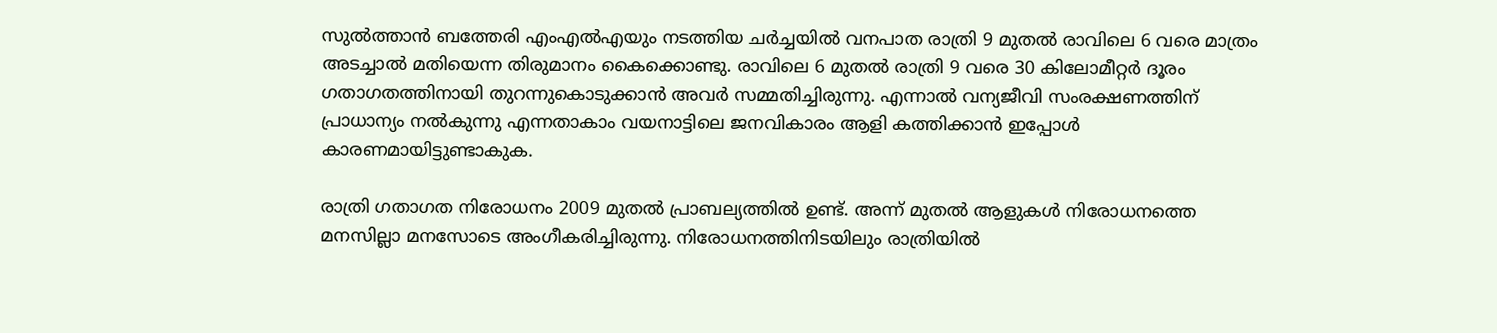സുല്‍ത്താന്‍ ബത്തേരി എംഎല്‍എയും നടത്തിയ ചര്‍ച്ചയില്‍ വനപാത രാത്രി 9 മുതല്‍ രാവിലെ 6 വരെ മാത്രം അടച്ചാല്‍ മതിയെന്ന തിരുമാനം കൈക്കൊണ്ടു. രാവിലെ 6 മുതൽ രാത്രി 9 വരെ 30 കിലോമീറ്റർ ദൂരം ഗതാഗതത്തിനായി തുറന്നുകൊടുക്കാൻ അവർ സമ്മതിച്ചിരുന്നു. എന്നാല്‍ വന്യജീവി സംരക്ഷണത്തിന് പ്രാധാന്യം നല്‍കുന്നു എന്നതാകാം വയനാട്ടിലെ ജനവികാരം ആളി കത്തിക്കാന്‍ ഇപ്പോള്‍ കാരണമായിട്ടുണ്ടാകുക.

രാത്രി ഗതാഗത നിരോധനം 2009 മുതൽ പ്രാബല്യത്തിൽ ഉണ്ട്. അന്ന് മുതല്‍ ആളുകൾ നിരോധനത്തെ മനസില്ലാ മനസോടെ അംഗീകരിച്ചിരുന്നു. നിരോധനത്തിനിടയിലും രാത്രിയില്‍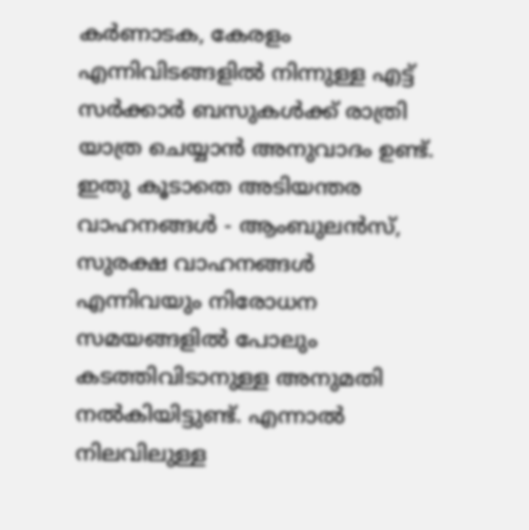കർണാടക, കേരളം എന്നിവിടങ്ങളിൽ നിന്നുള്ള എട്ട് സർക്കാർ ബസുകൾക്ക് രാത്രി യാത്ര ചെയ്യാൻ അനുവാദം ഉണ്ട്. ഇതു കൂടാതെ അടിയന്തര വാഹനങ്ങൾ - ആംബുലൻസ്, സുരക്ഷ വാഹനങ്ങള്‍ എന്നിവയും നിരോധന സമയങ്ങളില്‍ പോലും കടത്തിവിടാനുള്ള അനുമതി നല്‍കിയിട്ടുണ്ട്. എന്നാല്‍ നിലവിലുള്ള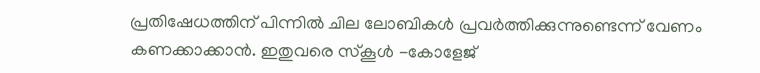പ്രതിഷേധത്തിന് പിന്നില്‍ ചില ലോബികള്‍ പ്രവര്‍ത്തിക്കുന്നുണ്ടെന്ന് വേണം കണക്കാക്കാന്‍. ഇതുവരെ സ്കൂള്‍ -കോളേജ്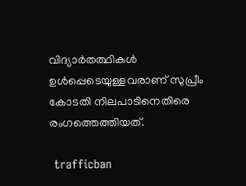വിദ്യാര്‍തത്ഥികള്‍ ഉള്‍പ്പെടെയുള്ളവരാണ് സുപ്രീം കോടതി നിലപാടിനെതിരെ രംഗത്തെത്തിയത്.

 trafficban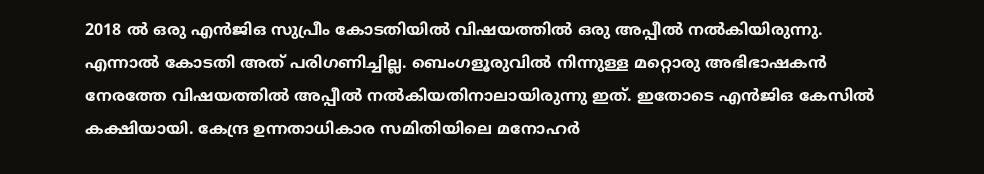2018 ല്‍ ഒരു എന്‍ജിഒ സുപ്രീം കോടതിയില്‍ വിഷയത്തില്‍ ഒരു അപ്പീല്‍ നല്‍കിയിരുന്നു. എന്നാല്‍ കോടതി അത് പരിഗണിച്ചില്ല. ബെംഗളൂരുവില്‍ നിന്നുള്ള മറ്റൊരു അഭിഭാഷകന്‍ നേരത്തേ വിഷയത്തില്‍ അപ്പീല്‍ നല്‍കിയതിനാലായിരുന്നു ഇത്. ഇതോടെ എന്‍ജിഒ കേസില്‍ കക്ഷിയായി. കേന്ദ്ര ഉന്നതാധികാര സമിതിയിലെ മനോഹർ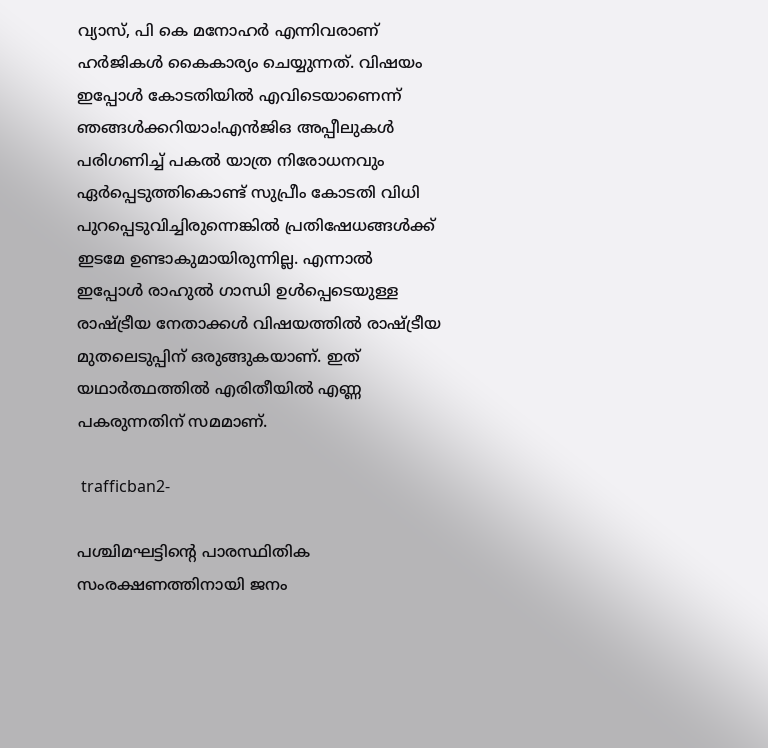വ്യാസ്, പി കെ മനോഹർ എന്നിവരാണ് ഹര്‍ജികള്‍ കൈകാര്യം ചെയ്യുന്നത്. വിഷയം ഇപ്പോൾ കോടതിയിൽ എവിടെയാണെന്ന് ഞങ്ങൾക്കറിയാം!എന്‍ജിഒ അപ്പീലുകള്‍ പരിഗണിച്ച് പകല്‍ യാത്ര നിരോധനവും ഏര്‍പ്പെടുത്തികൊണ്ട് സുപ്രീം കോടതി വിധി പുറപ്പെടുവിച്ചിരുന്നെങ്കില്‍ പ്രതിഷേധങ്ങള്‍ക്ക് ഇടമേ ഉണ്ടാകുമായിരുന്നില്ല. എന്നാല്‍ ഇപ്പോള്‍ രാഹുല്‍ ഗാന്ധി ഉള്‍പ്പെടെയുള്ള രാഷ്ട്രീയ നേതാക്കള്‍ വിഷയത്തില്‍ രാഷ്ട്രീയ മുതലെടുപ്പിന് ഒരുങ്ങുകയാണ്. ഇത് യഥാര്‍ത്ഥത്തില്‍ എരിതീയില്‍ എണ്ണ പകരുന്നതിന് സമമാണ്.

 trafficban2-

പശ്ചിമഘട്ടിന്‍റെ പാരസ്ഥിതിക സംരക്ഷണത്തിനായി ജനം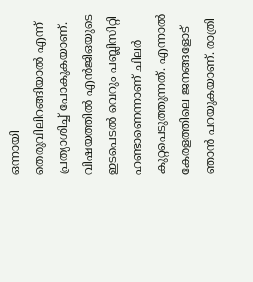ഒന്നായി തെരുവിലിറങ്ങിയാല്‍ എന്ന് പ്രത്യാശിച്ച് പോകുകയാണ്. വിഷയത്തില്‍ എന്‍ജിഒയുടെ ഇടപെടല്‍ വെറും പബ്ലിസിറ്റി ഹണ്ടാണെന്നാണ് ചിലര്‍ കുറ്റപെടുത്തുന്നത്. എന്നാല്‍ കേരളത്തിലെ ജനങ്ങളോട് ഞാന്‍ പറയുകയാണ്. രാത്രി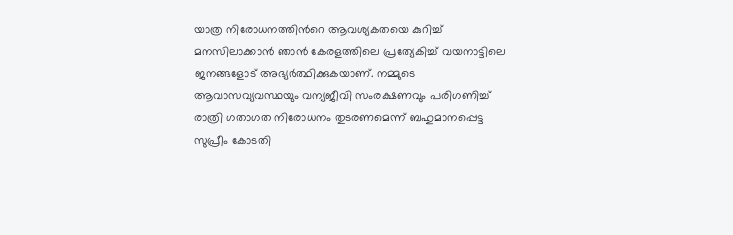യാത്ര നിരോധനത്തിന്‍റെ ആവശ്യകതയെ കുറിച്ച് മനസിലാക്കാന്‍ ഞാന്‍ കേരളത്തിലെ പ്രത്യേകിച്ച് വയനാട്ടിലെ ജനങ്ങളോട് അഭ്യര്‍ത്ഥിക്കുകയാണ്. നമ്മുടെ ആവാസവ്യവസ്ഥയും വന്യജീവി സംരക്ഷണവും പരിഗണിച്ച് രാത്രി ഗതാഗത നിരോധനം തുടരണമെന്ന് ബഹുമാനപ്പെട്ട സുപ്രീം കോടതി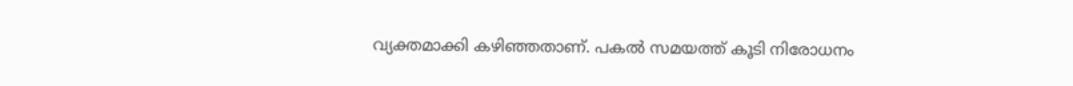വ്യക്തമാക്കി കഴിഞ്ഞതാണ്. പകല്‍ സമയത്ത് കൂടി നിരോധനം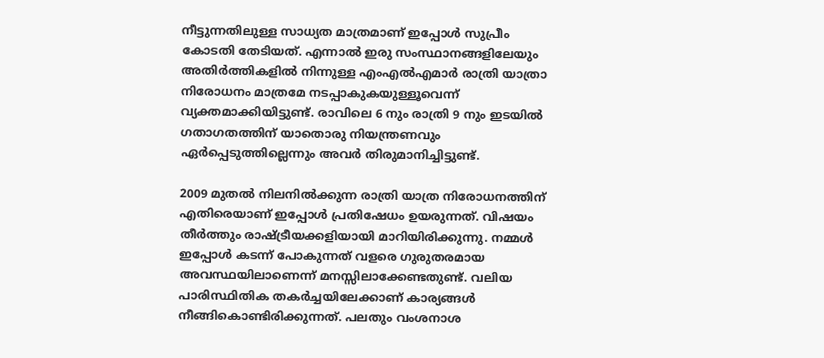നീട്ടുന്നതിലുള്ള സാധ്യത മാത്രമാണ് ഇപ്പോള്‍ സുപ്രീം കോടതി തേടിയത്. എന്നാല്‍ ഇരു സംസ്ഥാനങ്ങളിലേയും അതിര്‍ത്തികളില്‍ നിന്നുള്ള എംഎല്‍എമാര്‍ രാത്രി യാത്രാ നിരോധനം മാത്രമേ നടപ്പാകുകയുള്ളൂവെന്ന് വ്യക്തമാക്കിയിട്ടുണ്ട്. രാവിലെ 6 നും രാത്രി 9 നും ഇടയിൽ ഗതാഗതത്തിന് യാതൊരു നിയന്ത്രണവും ഏര്‍പ്പെടുത്തില്ലെന്നും അവര്‍ തിരുമാനിച്ചിട്ടുണ്ട്.

2009 മുതല്‍ നിലനില്‍ക്കുന്ന രാത്രി യാത്ര നിരോധനത്തിന് എതിരെയാണ് ഇപ്പോള്‍ പ്രതിഷേധം ഉയരുന്നത്. വിഷയം തീര്‍ത്തും രാഷ്ട്രീയക്കളിയായി മാറിയിരിക്കുന്നു. നമ്മൾ ഇപ്പോൾ കടന്ന് പോകുന്നത് വളരെ ഗുരുതരമായ അവസ്ഥയിലാണെന്ന് മനസ്സിലാക്കേണ്ടതുണ്ട്. വലിയ പാരിസ്ഥിതിക തകർച്ചയിലേക്കാണ് കാര്യങ്ങള്‍ നീങ്ങികൊണ്ടിരിക്കുന്നത്. പലതും വംശനാശ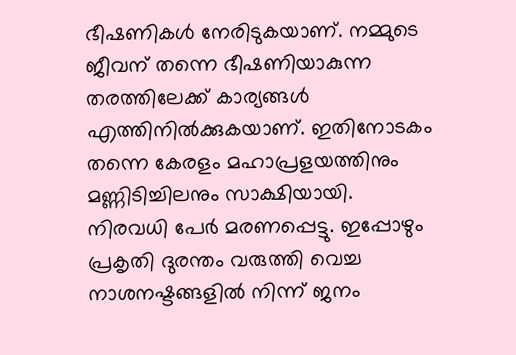ഭീഷണികള്‍ നേരിടുകയാണ്. നമ്മുടെ ജീവന് തന്നെ ഭീഷണിയാകുന്ന തരത്തിലേക്ക് കാര്യങ്ങള്‍ എത്തിനില്‍ക്കുകയാണ്. ഇതിനോടകം തന്നെ കേരളം മഹാപ്രളയത്തിനും മണ്ണിടിച്ചിലനും സാക്ഷിയായി. നിരവധി പേര്‍ മരണപ്പെട്ടു. ഇപ്പോഴും പ്രകൃതി ദുരന്തം വരുത്തി വെച്ച നാശനഷ്ടങ്ങളില്‍ നിന്ന് ജനം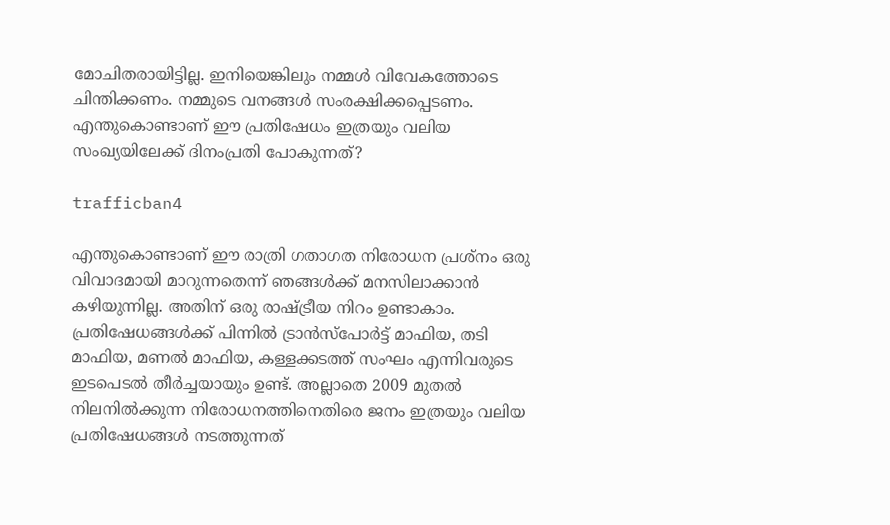മോചിതരായിട്ടില്ല. ഇനിയെങ്കിലും നമ്മള്‍ വിവേകത്തോടെ ചിന്തിക്കണം. നമ്മുടെ വനങ്ങള്‍ സംരക്ഷിക്കപ്പെടണം. എന്തുകൊണ്ടാണ് ഈ പ്രതിഷേധം ഇത്രയും വലിയ സംഖ്യയിലേക്ക് ദിനംപ്രതി പോകുന്നത്?

trafficban4

എന്തുകൊണ്ടാണ് ഈ രാത്രി ഗതാഗത നിരോധന പ്രശ്നം ഒരു വിവാദമായി മാറുന്നതെന്ന് ഞങ്ങൾക്ക് മനസിലാക്കാൻ കഴിയുന്നില്ല. അതിന് ഒരു രാഷ്ട്രീയ നിറം ഉണ്ടാകാം. പ്രതിഷേധങ്ങള്‍ക്ക് പിന്നില്‍ ട്രാൻസ്പോർട്ട് മാഫിയ, തടി മാഫിയ, മണല്‍ മാഫിയ, കള്ളക്കടത്ത് സംഘം എന്നിവരുടെ ഇടപെടല്‍ തീർച്ചയായും ഉണ്ട്. അല്ലാതെ 2009 മുതല്‍ നിലനില്‍ക്കുന്ന നിരോധനത്തിനെതിരെ ജനം ഇത്രയും വലിയ പ്രതിഷേധങ്ങള്‍ നടത്തുന്നത്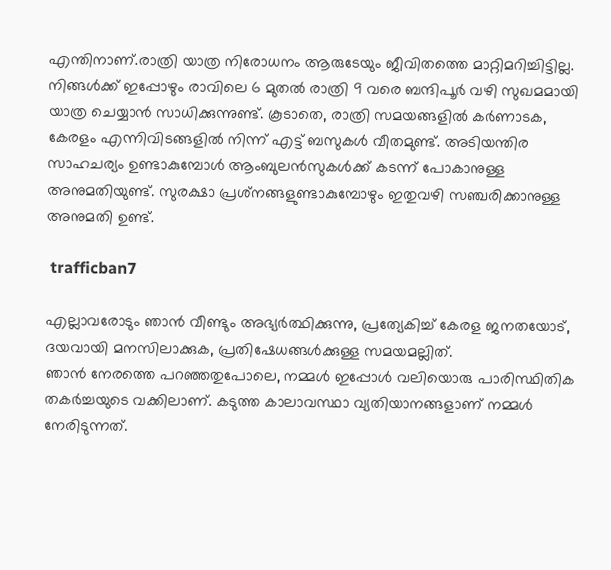എന്തിനാണ്.രാത്രി യാത്ര നിരോധനം ആരുടേയും ജീവിതത്തെ മാറ്റിമറിച്ചിട്ടില്ല. നിങ്ങൾക്ക് ഇപ്പോഴും രാവിലെ 6 മുതൽ രാത്രി 9 വരെ ബന്ദിപൂര്‍ വഴി സുഖമമായി യാത്ര ചെയ്യാന്‍ സാധിക്കുന്നുണ്ട്. കൂടാതെ, രാത്രി സമയങ്ങളില്‍ കർണാടക, കേരളം എന്നിവിടങ്ങളിൽ നിന്ന് എട്ട് ബസുകൾ വീതമുണ്ട്. അടിയന്തിര സാഹചര്യം ഉണ്ടാകുമ്പോൾ ആംബുലൻസുകൾക്ക് കടന്ന് പോകാനുള്ള അനുമതിയുണ്ട്. സുരക്ഷാ പ്രശ്‌നങ്ങളുണ്ടാകുമ്പോഴും ഇതുവഴി സഞ്ചരിക്കാനുള്ള അനുമതി ഉണ്ട്.

 trafficban7

എല്ലാവരോടും ഞാൻ വീണ്ടും അഭ്യർത്ഥിക്കുന്നു, പ്രത്യേകിച്ച് കേരള ജനതയോട്, ദയവായി മനസിലാക്കുക, പ്രതിഷേധങ്ങള്‍ക്കുള്ള സമയമല്ലിത്.
ഞാൻ നേരത്തെ പറഞ്ഞതുപോലെ, നമ്മള്‍ ഇപ്പോള്‍ വലിയൊരു പാരിസ്ഥിതിക തകര്‍ച്ചയുടെ വക്കിലാണ്. കടുത്ത കാലാവസ്ഥാ വ്യതിയാനങ്ങളാണ് നമ്മള്‍ നേരിടുന്നത്.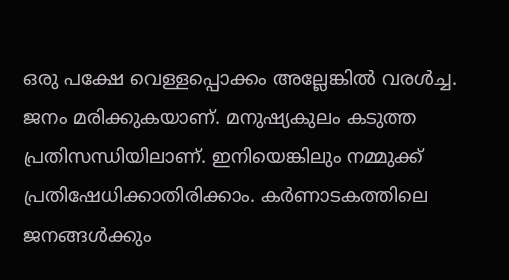ഒരു പക്ഷേ വെള്ളപ്പൊക്കം അല്ലേങ്കില്‍ വരള്‍ച്ച. ജനം മരിക്കുകയാണ്. മനുഷ്യകുലം കടുത്ത പ്രതിസന്ധിയിലാണ്. ഇനിയെങ്കിലും നമ്മുക്ക് പ്രതിഷേധിക്കാതിരിക്കാം. കര്‍ണാടകത്തിലെ ജനങ്ങള്‍ക്കും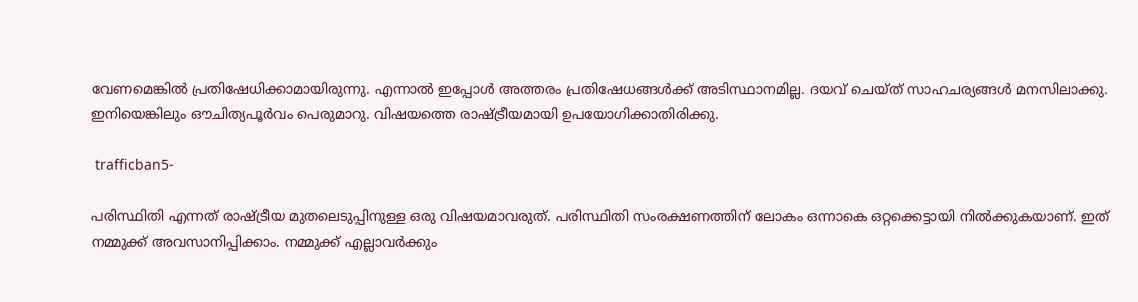വേണമെങ്കില്‍ പ്രതിഷേധിക്കാമായിരുന്നു. എന്നാല്‍ ഇപ്പോള്‍ അത്തരം പ്രതിഷേധങ്ങള്‍ക്ക് അടിസ്ഥാനമില്ല. ദയവ് ചെയ്ത് സാഹചര്യങ്ങള്‍ മനസിലാക്കു. ഇനിയെങ്കിലും ഔചിത്യപൂര്‍വം പെരുമാറു. വിഷയത്തെ രാഷ്ട്രീയമായി ഉപയോഗിക്കാതിരിക്കു.

 trafficban5-

പരിസ്ഥിതി എന്നത് രാഷ്ട്രീയ മുതലെടുപ്പിനുള്ള ഒരു വിഷയമാവരുത്. പരിസ്ഥിതി സംരക്ഷണത്തിന് ലോകം ഒന്നാകെ ഒറ്റക്കെട്ടായി നില്‍ക്കുകയാണ്. ഇത് നമ്മുക്ക് അവസാനിപ്പിക്കാം. നമ്മുക്ക് എല്ലാവര്‍ക്കും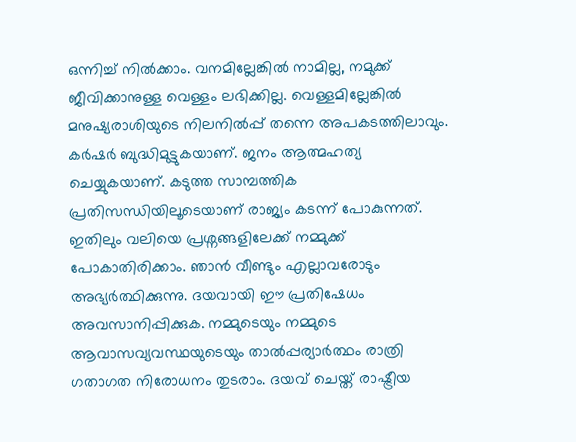ഒന്നിച്ച് നില്‍ക്കാം. വനമില്ലേങ്കില്‍ നാമില്ല, നമുക്ക് ജീവിക്കാനുള്ള വെള്ളം ലഭിക്കില്ല. വെള്ളമില്ലേങ്കില്‍ മനുഷ്യരാശിയുടെ നിലനില്‍പ്പ് തന്നെ അപകടത്തിലാവും. കര്‍ഷര്‍ ബുദ്ധിമുട്ടുകയാണ്. ജനം ആത്മഹത്യ ചെയ്യുകയാണ്. കടുത്ത സാമ്പത്തിക പ്രതിസന്ധിയിലൂടെയാണ് രാജ്യം കടന്ന് പോകുന്നത്. ഇതിലും വലിയെ പ്രശ്നങ്ങളിലേക്ക് നമ്മുക്ക് പോകാതിരിക്കാം. ഞാൻ വീണ്ടും എല്ലാവരോടും അഭ്യർത്ഥിക്കുന്നു. ദയവായി ഈ പ്രതിഷേധം അവസാനിപ്പിക്കുക. നമ്മുടെയും നമ്മുടെ ആവാസവ്യവസ്ഥയുടെയും താൽപ്പര്യാർത്ഥം രാത്രി ഗതാഗത നിരോധനം തുടരാം. ദയവ് ചെയ്ത് രാഷ്ട്രീയ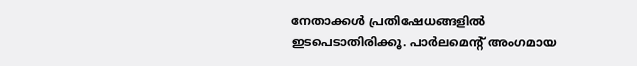നേതാക്കള്‍ പ്രതിഷേധങ്ങളില്‍ ഇടപെടാതിരിക്കൂ. പാർലമെന്റ് അംഗമായ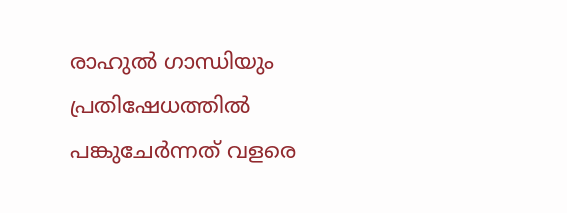രാഹുല്‍ ഗാന്ധിയും പ്രതിഷേധത്തിൽ പങ്കുചേർന്നത് വളരെ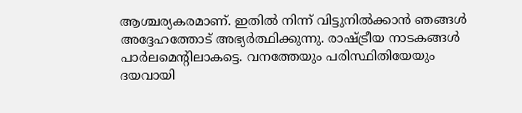ആശ്ചര്യകരമാണ്. ഇതിൽ നിന്ന് വിട്ടുനിൽക്കാൻ ഞങ്ങൾ അദ്ദേഹത്തോട് അഭ്യർത്ഥിക്കുന്നു. രാഷ്ട്രീയ നാടകങ്ങള്‍ പാര്‍ലമെന്‍റിലാകട്ടെ. വനത്തേയും പരിസ്ഥിതിയേയും ദയവായി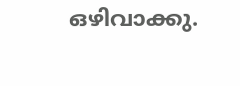ഒഴിവാക്കു.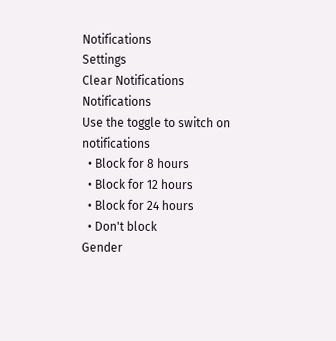Notifications
Settings
Clear Notifications
Notifications
Use the toggle to switch on notifications
  • Block for 8 hours
  • Block for 12 hours
  • Block for 24 hours
  • Don't block
Gender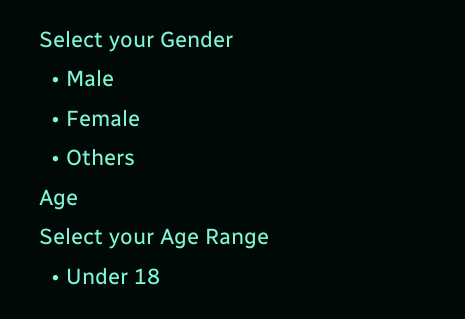Select your Gender
  • Male
  • Female
  • Others
Age
Select your Age Range
  • Under 18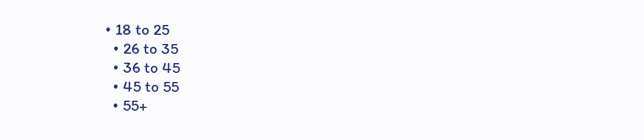• 18 to 25
  • 26 to 35
  • 36 to 45
  • 45 to 55
  • 55+